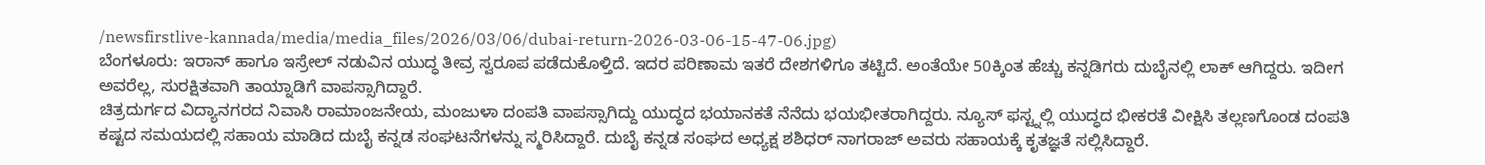/newsfirstlive-kannada/media/media_files/2026/03/06/dubai-return-2026-03-06-15-47-06.jpg)
ಬೆಂಗಳೂರು: ಇರಾನ್ ಹಾಗೂ ಇಸ್ರೇಲ್ ನಡುವಿನ ಯುದ್ಧ ತೀವ್ರ ಸ್ವರೂಪ ಪಡೆದುಕೊಳ್ತಿದೆ. ಇದರ ಪರಿಣಾಮ ಇತರೆ ದೇಶಗಳಿಗೂ ತಟ್ಟಿದೆ. ಅಂತೆಯೇ 50ಕ್ಕಿಂತ ಹೆಚ್ಚು ಕನ್ನಡಿಗರು ದುಬೈನಲ್ಲಿ ಲಾಕ್ ಆಗಿದ್ದರು. ಇದೀಗ ಅವರೆಲ್ಲ, ಸುರಕ್ಷಿತವಾಗಿ ತಾಯ್ನಾಡಿಗೆ ವಾಪಸ್ಸಾಗಿದ್ದಾರೆ.
ಚಿತ್ರದುರ್ಗದ ವಿದ್ಯಾನಗರದ ನಿವಾಸಿ ರಾಮಾಂಜನೇಯ, ಮಂಜುಳಾ ದಂಪತಿ ವಾಪಸ್ಸಾಗಿದ್ದು ಯುದ್ಧದ ಭಯಾನಕತೆ ನೆನೆದು ಭಯಭೀತರಾಗಿದ್ದರು. ನ್ಯೂಸ್ ಫಸ್ಟ್ನಲ್ಲಿ ಯುದ್ಧದ ಭೀಕರತೆ ವೀಕ್ಷಿಸಿ ತಲ್ಲಣಗೊಂಡ ದಂಪತಿ ಕಷ್ಟದ ಸಮಯದಲ್ಲಿ ಸಹಾಯ ಮಾಡಿದ ದುಬೈ ಕನ್ನಡ ಸಂಘಟನೆಗಳನ್ನು ಸ್ಮರಿಸಿದ್ದಾರೆ. ದುಬೈ ಕನ್ನಡ ಸಂಘದ ಅಧ್ಯಕ್ಷ ಶಶಿಧರ್ ನಾಗರಾಜ್ ಅವರು ಸಹಾಯಕ್ಕೆ ಕೃತಜ್ಞತೆ ಸಲ್ಲಿಸಿದ್ದಾರೆ.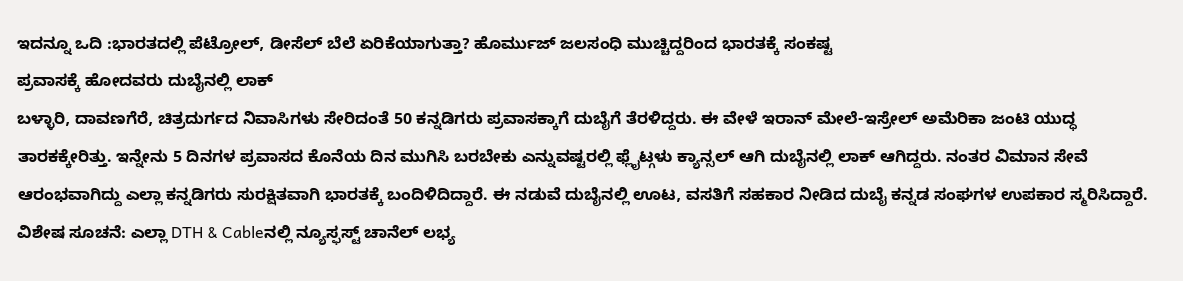ಇದನ್ನೂ ಒದಿ :ಭಾರತದಲ್ಲಿ ಪೆಟ್ರೋಲ್, ಡೀಸೆಲ್ ಬೆಲೆ ಏರಿಕೆಯಾಗುತ್ತಾ? ಹೊರ್ಮುಜ್ ಜಲಸಂಧಿ ಮುಚ್ಚಿದ್ದರಿಂದ ಭಾರತಕ್ಕೆ ಸಂಕಷ್ಟ
ಪ್ರವಾಸಕ್ಕೆ ಹೋದವರು ದುಬೈನಲ್ಲಿ ಲಾಕ್
ಬಳ್ಳಾರಿ, ದಾವಣಗೆರೆ, ಚಿತ್ರದುರ್ಗದ ನಿವಾಸಿಗಳು ಸೇರಿದಂತೆ 50 ಕನ್ನಡಿಗರು ಪ್ರವಾಸಕ್ಕಾಗೆ ದುಬೈಗೆ ತೆರಳಿದ್ದರು. ಈ ವೇಳೆ ಇರಾನ್ ಮೇಲೆ-ಇಸ್ರೇಲ್ ಅಮೆರಿಕಾ ಜಂಟಿ ಯುದ್ಧ ತಾರಕಕ್ಕೇರಿತ್ತು. ಇನ್ನೇನು 5 ದಿನಗಳ ಪ್ರವಾಸದ ಕೊನೆಯ ದಿನ ಮುಗಿಸಿ ಬರಬೇಕು ಎನ್ನುವಷ್ಟರಲ್ಲಿ ಫ್ಲೈಟ್ಗಳು ಕ್ಯಾನ್ಸಲ್ ಆಗಿ ದುಬೈನಲ್ಲಿ ಲಾಕ್ ಆಗಿದ್ದರು. ನಂತರ ವಿಮಾನ ಸೇವೆ ಆರಂಭವಾಗಿದ್ದು ಎಲ್ಲಾ ಕನ್ನಡಿಗರು ಸುರಕ್ಷಿತವಾಗಿ ಭಾರತಕ್ಕೆ ಬಂದಿಳಿದಿದ್ದಾರೆ. ಈ ನಡುವೆ ದುಬೈನಲ್ಲಿ ಊಟ, ವಸತಿಗೆ ಸಹಕಾರ ನೀಡಿದ ದುಬೈ ಕನ್ನಡ ಸಂಘಗಳ ಉಪಕಾರ ಸ್ಮರಿಸಿದ್ದಾರೆ.
ವಿಶೇಷ ಸೂಚನೆ: ಎಲ್ಲಾ DTH & Cableನಲ್ಲಿ ನ್ಯೂಸ್ಫಸ್ಟ್ ಚಾನೆಲ್ ಲಭ್ಯ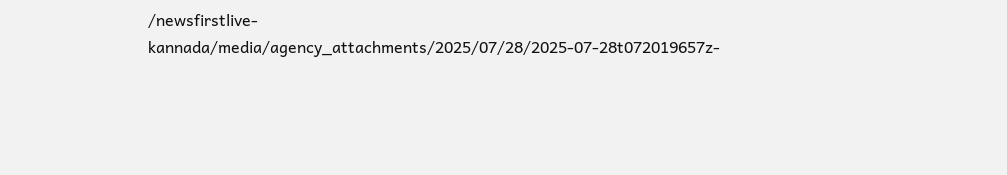/newsfirstlive-kannada/media/agency_attachments/2025/07/28/2025-07-28t072019657z-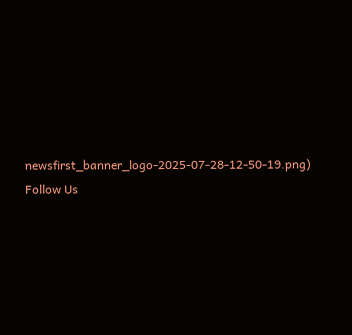newsfirst_banner_logo-2025-07-28-12-50-19.png)
Follow Us